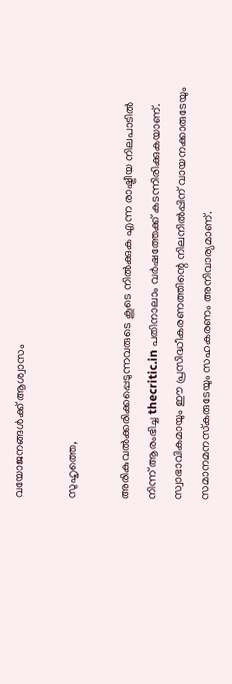വയോജനങ്ങള്‍ക്ക് ആശ്വാസം

സുഹൃത്തെ,

അരികുവല്‍ക്കരിക്കപ്പെടുന്നവരുടെ കൂടെ നില്‍ക്കുക എന്ന രാഷ്ട്രീയ നിലപാടില്‍ നിന്ന് ആരംഭിച്ച thecritic.in പതിനാലാം വര്‍ഷത്തേക്ക് കടന്നിരിക്കുകയാണ്. സ്വാഭാവികമായും ഈ പ്രസിദ്ധീകരണത്തിന്റെ നിലനില്‍പ്പിന് വായനക്കാരുടേയും സമാനമനസ്‌കരുടേയും സഹകരണം അനിവാര്യമാണ്.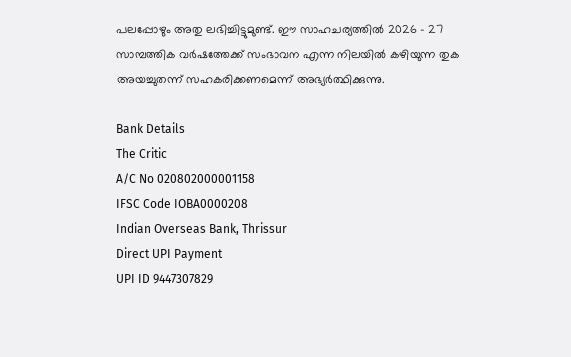പലപ്പോഴും അതു ലഭിച്ചിട്ടുമുണ്ട്. ഈ സാഹചര്യത്തില്‍ 2026 - 27 സാമ്പത്തിക വര്‍ഷത്തേക്ക് സംഭാവന എന്ന നിലയില്‍ കഴിയുന്ന തുക അയച്ചുതന്ന് സഹകരിക്കണമെന്ന് അഭ്യര്‍ത്ഥിക്കുന്നു.

Bank Details
The Critic
A/C No 020802000001158
IFSC Code IOBA0000208
Indian Overseas Bank, Thrissur
Direct UPI Payment
UPI ID 9447307829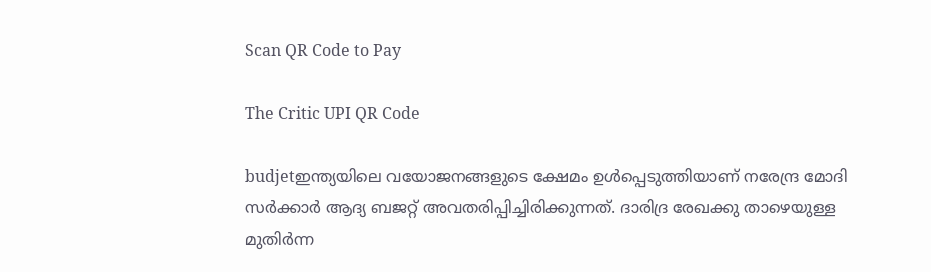Scan QR Code to Pay

The Critic UPI QR Code

budjetഇന്ത്യയിലെ വയോജനങ്ങളുടെ ക്ഷേമം ഉള്‍പ്പെടുത്തിയാണ് നരേന്ദ്ര മോദി സര്‍ക്കാര്‍ ആദ്യ ബജറ്റ് അവതരിപ്പിച്ചിരിക്കുന്നത്. ദാരിദ്ര രേഖക്കു താഴെയുള്ള മുതിര്‍ന്ന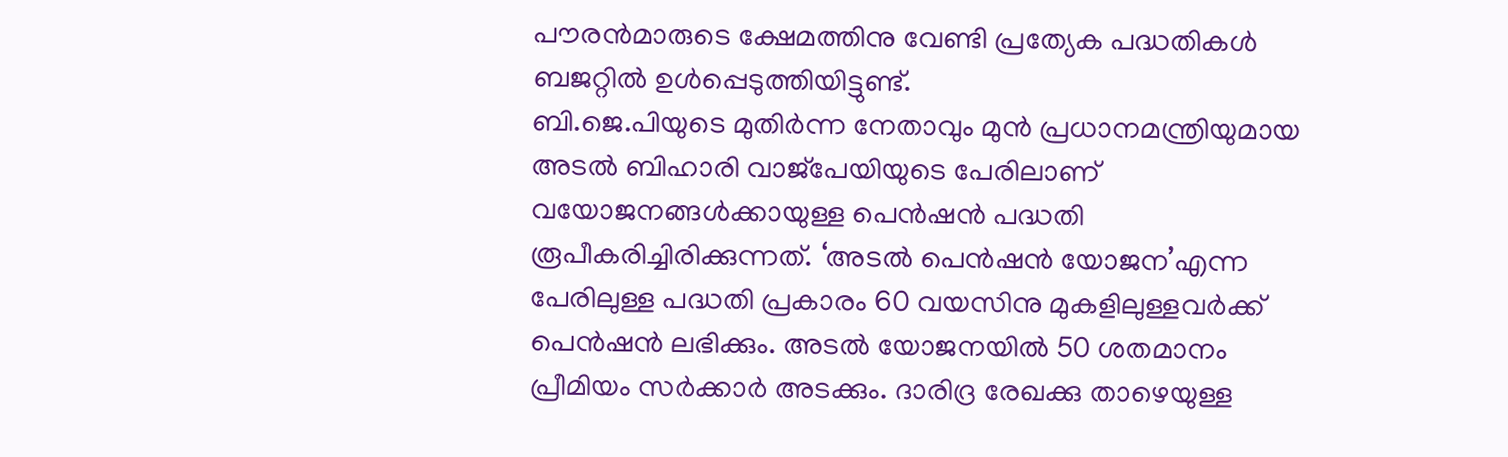പൗരന്‍മാരുടെ ക്ഷേമത്തിനു വേണ്ടി പ്രത്യേക പദ്ധതികള്‍ ബജറ്റില്‍ ഉള്‍പ്പെടുത്തിയിട്ടുണ്ട്.
ബി.ജെ.പിയുടെ മുതിര്‍ന്ന നേതാവും മുന്‍ പ്രധാനമന്ത്രിയുമായ അടല്‍ ബിഹാരി വാജ്‌പേയിയുടെ പേരിലാണ് വയോജനങ്ങള്‍ക്കായുള്ള പെന്‍ഷന്‍ പദ്ധതി രൂപീകരിച്ചിരിക്കുന്നത്. ‘അടല്‍ പെന്‍ഷന്‍ യോജന’എന്ന പേരിലുള്ള പദ്ധതി പ്രകാരം 60 വയസിനു മുകളിലുള്ളവര്‍ക്ക് പെന്‍ഷന്‍ ലഭിക്കും. അടല്‍ യോജനയില്‍ 50 ശതമാനം പ്രീമിയം സര്‍ക്കാര്‍ അടക്കും. ദാരിദ്ര രേഖക്കു താഴെയുള്ള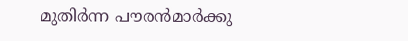മുതിര്‍ന്ന പൗരന്‍മാര്‍ക്കു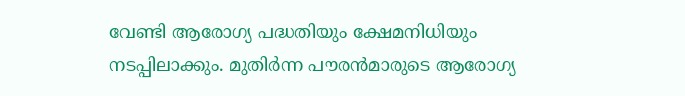വേണ്ടി ആരോഗ്യ പദ്ധതിയും ക്ഷേമനിധിയും നടപ്പിലാക്കും. മുതിര്‍ന്ന പൗരന്‍മാരുടെ ആരോഗ്യ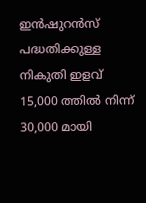ഇന്‍ഷുറന്‍സ് പദ്ധതിക്കുള്ള നികുതി ഇളവ് 15,000 ത്തില്‍ നിന്ന് 30,000 മായി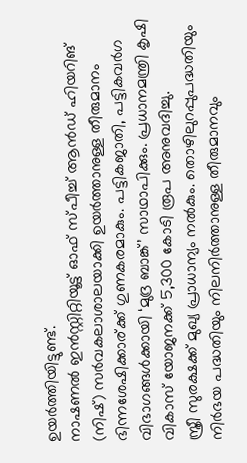ഉയര്‍ത്തിയിട്ടുണ്ട്.
നാഷണല്‍ ഇന്‍സ്റ്റിറ്റിയൂട്ട് ഓഫ് സ്പീച്ച് ആന്‍ഡ് ഹിയറിങ് (നിഷ്) സര്‍വകലാശാലയാക്കി ഉയര്‍ത്താനുള്ള തീരുമാനം ഭിന്നശേഷിക്കാര്ക്ക് ഗുണകരമാകും. പട്ടികജാതി, പട്ടികവര്‍ഗ വിഭാഗങ്ങള്‍ക്കായി ‘മുദ്ര ബാങ്ക്’ സാഥാപിക്കും. പ്രധാനമന്ത്രി കൃഷി വികാസ് യോജനക്ക് 5,300 കോടി രൂപ അനുവദിച്ചു.
സ്ത്രീ സുരക്ഷക്ക് മുഖ്യ പ്രാധാന്യം നല്‍കും. തൊഴിലുറപ്പുപദ്ധതിയും നിര്‍ഭയ പദ്ധതിയും നിലനിര്‍ത്താനുള്ള തീരുമാനവും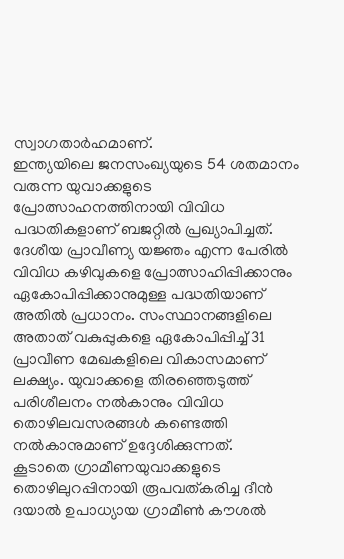സ്വാഗതാര്‍ഹമാണ്.
ഇന്ത്യയിലെ ജനസംഖ്യയുടെ 54 ശതമാനം വരുന്ന യുവാക്കളുടെ പ്രോത്സാഹനത്തിനായി വിവിധ പദ്ധതികളാണ് ബജറ്റില്‍ പ്രഖ്യാപിച്ചത്. ദേശീയ പ്രാവീണ്യ യജ്ഞം എന്ന പേരില്‍ വിവിധ കഴിവുകളെ പ്രോത്സാഹിപ്പിക്കാനും ഏകോപിപ്പിക്കാനുമുള്ള പദ്ധതിയാണ് അതില്‍ പ്രധാനം. സംസ്ഥാനങ്ങളിലെ അതാത് വകുപ്പുകളെ ഏകോപിപ്പിച്ച് 31 പ്രാവീണ മേഖകളിലെ വികാസമാണ് ലക്ഷ്യം. യുവാക്കളെ തിരഞ്ഞെടുത്ത് പരിശീലനം നല്‍കാനും വിവിധ തൊഴിലവസരങ്ങള്‍ കണ്ടെത്തി നല്‍കാനുമാണ് ഉദ്ദേശിക്കുന്നത്.
കൂടാതെ ഗ്രാമീണയുവാക്കളുടെ തൊഴിലുറപ്പിനായി രൂപവത്കരിച്ച ദീന്‍ ദയാല്‍ ഉപാധ്യായ ഗ്രാമീണ്‍ കൗശല്‍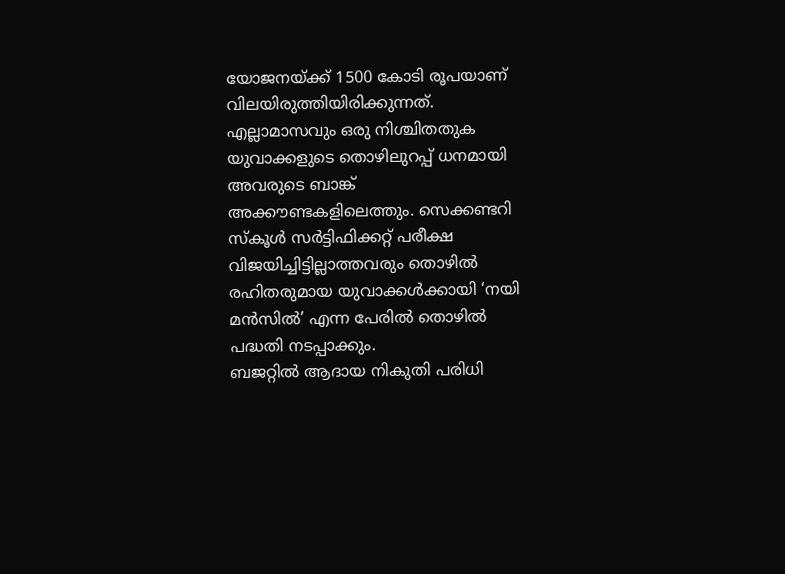യോജനയ്ക്ക് 1500 കോടി രൂപയാണ് വിലയിരുത്തിയിരിക്കുന്നത്. എല്ലാമാസവും ഒരു നിശ്ചിതതുക യുവാക്കളുടെ തൊഴിലുറപ്പ് ധനമായി അവരുടെ ബാങ്ക് അക്കൗണ്ടകളിലെത്തും. സെക്കണ്ടറി സ്‌കൂള്‍ സര്‍ട്ടിഫിക്കറ്റ് പരീക്ഷ വിജയിച്ചിട്ടില്ലാത്തവരും തൊഴില്‍ രഹിതരുമായ യുവാക്കള്‍ക്കായി ‘നയി മന്‍സില്‍’ എന്ന പേരില്‍ തൊഴില്‍ പദ്ധതി നടപ്പാക്കും.
ബജറ്റില്‍ ആദായ നികുതി പരിധി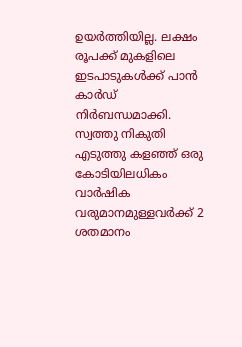ഉയര്‍ത്തിയില്ല. ലക്ഷം രൂപക്ക് മുകളിലെ ഇടപാടുകള്‍ക്ക് പാന്‍ കാര്‍ഡ് നിര്‍ബന്ധമാക്കി. സ്വത്തു നികുതി എടുത്തു കളഞ്ഞ് ഒരു കോടിയിലധികം വാര്‍ഷിക വരുമാനമുള്ളവര്‍ക്ക് 2 ശതമാനം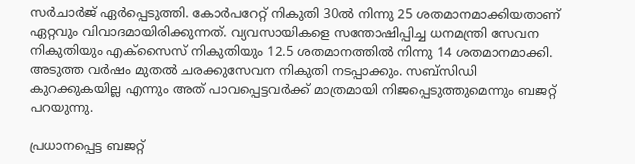സര്‍ചാര്‍ജ് ഏര്‍പ്പെടുത്തി. കോര്‍പറേറ്റ് നികുതി 30ല്‍ നിന്നു 25 ശതമാനമാക്കിയതാണ് ഏറ്റവും വിവാദമായിരിക്കുന്നത്. വ്യവസായികളെ സന്തോഷിപ്പിച്ച ധനമന്ത്രി സേവന നികുതിയും എക്‌സൈസ് നികുതിയും 12.5 ശതമാനത്തില്‍ നിന്നു 14 ശതമാനമാക്കി. അടുത്ത വര്‍ഷം മുതല്‍ ചരക്കുസേവന നികുതി നടപ്പാക്കും. സബ്‌സിഡി കുറക്കുകയില്ല എന്നും അത് പാവപ്പെട്ടവര്‍ക്ക് മാത്രമായി നിജപ്പെടുത്തുമെന്നും ബജറ്റ് പറയുന്നു.

പ്രധാനപ്പെട്ട ബജറ്റ്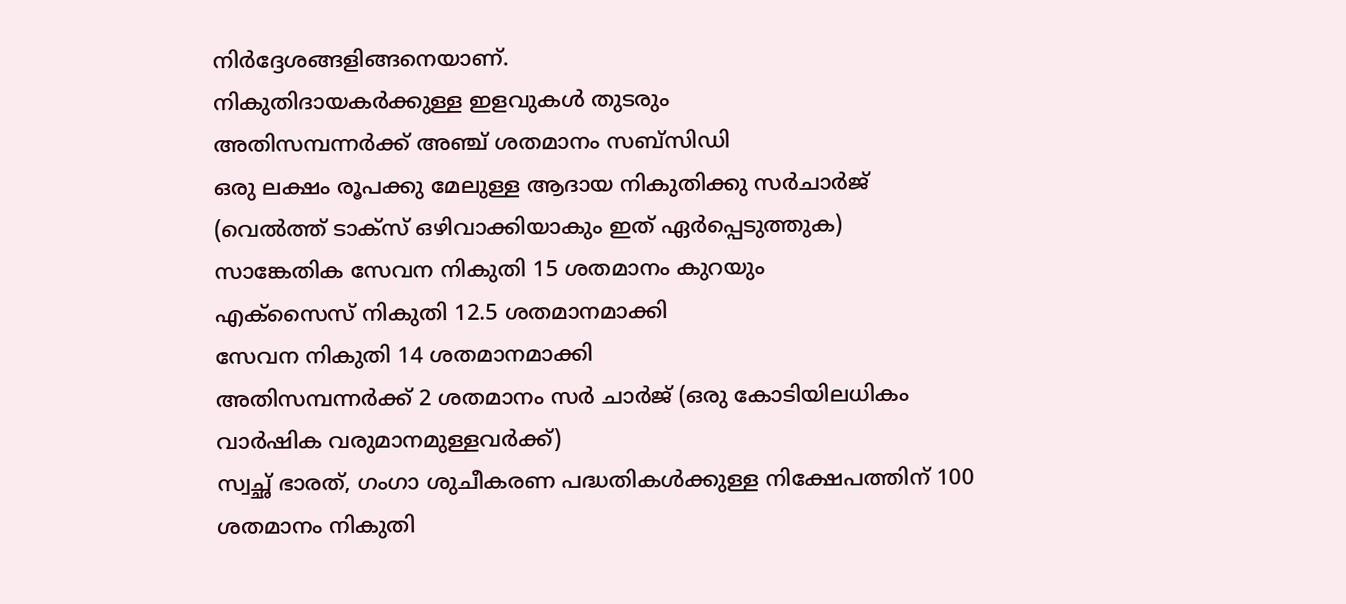നിര്‍ദ്ദേശങ്ങളിങ്ങനെയാണ്.
നികുതിദായകര്‍ക്കുള്ള ഇളവുകള്‍ തുടരും
അതിസമ്പന്നര്‍ക്ക് അഞ്ച് ശതമാനം സബ്‌സിഡി
ഒരു ലക്ഷം രൂപക്കു മേലുള്ള ആദായ നികുതിക്കു സര്‍ചാര്‍ജ് (വെല്‍ത്ത് ടാക്‌സ് ഒഴിവാക്കിയാകും ഇത് ഏര്‍പ്പെടുത്തുക)
സാങ്കേതിക സേവന നികുതി 15 ശതമാനം കുറയും
എക്‌സൈസ് നികുതി 12.5 ശതമാനമാക്കി
സേവന നികുതി 14 ശതമാനമാക്കി
അതിസമ്പന്നര്‍ക്ക് 2 ശതമാനം സര്‍ ചാര്‍ജ് (ഒരു കോടിയിലധികം വാര്‍ഷിക വരുമാനമുള്ളവര്‍ക്ക്)
സ്വച്ഛ് ഭാരത്, ഗംഗാ ശുചീകരണ പദ്ധതികള്‍ക്കുള്ള നിക്ഷേപത്തിന് 100 ശതമാനം നികുതി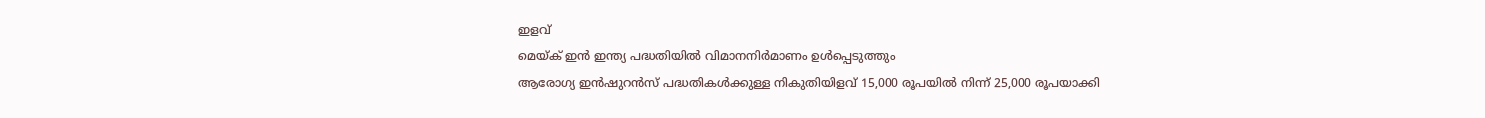ഇളവ്
മെയ്ക് ഇന്‍ ഇന്ത്യ പദ്ധതിയില്‍ വിമാനനിര്‍മാണം ഉള്‍പ്പെടുത്തും
ആരോഗ്യ ഇന്‍ഷുറന്‍സ് പദ്ധതികള്‍ക്കുള്ള നികുതിയിളവ് 15,000 രൂപയില്‍ നിന്ന് 25,000 രൂപയാക്കി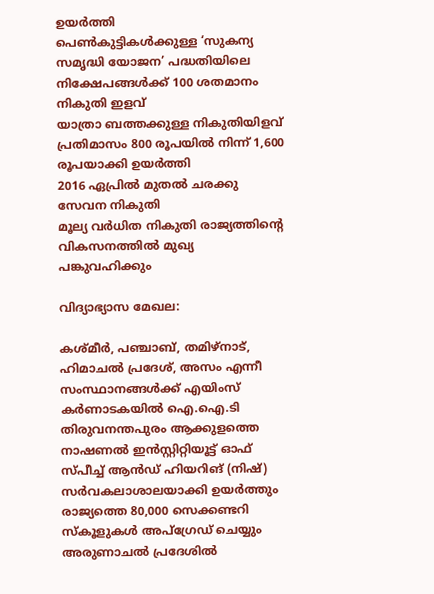ഉയര്‍ത്തി
പെണ്‍കുട്ടികള്‍ക്കുള്ള ‘സുകന്യ സമൃദ്ധി യോജന’ പദ്ധതിയിലെ നിക്ഷേപങ്ങള്‍ക്ക് 100 ശതമാനം നികുതി ഇളവ്
യാത്രാ ബത്തക്കുള്ള നികുതിയിളവ് പ്രതിമാസം 800 രൂപയില്‍ നിന്ന് 1,600 രൂപയാക്കി ഉയര്‍ത്തി
2016 ഏപ്രില്‍ മുതല്‍ ചരക്കു സേവന നികുതി
മൂല്യ വര്‍ധിത നികുതി രാജ്യത്തിന്റെ വികസനത്തില്‍ മുഖ്യ പങ്കുവഹിക്കും

വിദ്യാഭ്യാസ മേഖല:

കശ്മീര്‍, പഞ്ചാബ്, തമിഴ്‌നാട്, ഹിമാചല്‍ പ്രദേശ്, അസം എന്നീ സംസ്ഥാനങ്ങള്‍ക്ക് എയിംസ്
കര്‍ണാടകയില്‍ ഐ.ഐ.ടി
തിരുവനന്തപുരം ആക്കുളത്തെ നാഷണല്‍ ഇന്‍സ്റ്റിറ്റിയൂട്ട് ഓഫ് സ്പീച്ച് ആന്‍ഡ് ഹിയറിങ് (നിഷ്) സര്‍വകലാശാലയാക്കി ഉയര്‍ത്തും
രാജ്യത്തെ 80,000 സെക്കണ്ടറി സ്‌കൂളുകള്‍ അപ്‌ഗ്രേഡ് ചെയ്യും
അരുണാചല്‍ പ്രദേശില്‍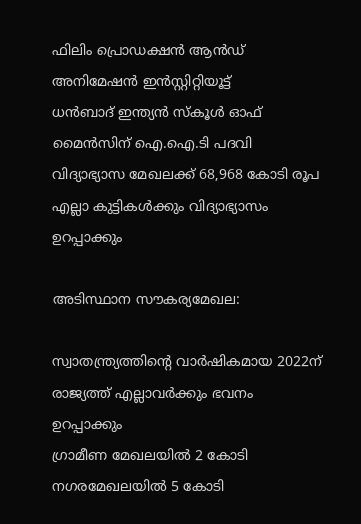ഫിലിം പ്രൊഡക്ഷന്‍ ആന്‍ഡ് അനിമേഷന്‍ ഇന്‍സ്റ്റിറ്റിയൂട്ട്
ധന്‍ബാദ് ഇന്ത്യന്‍ സ്‌കൂള്‍ ഓഫ് മൈന്‍സിന് ഐ.ഐ.ടി പദവി
വിദ്യാഭ്യാസ മേഖലക്ക് 68,968 കോടി രൂപ
എല്ലാ കുട്ടികള്‍ക്കും വിദ്യാഭ്യാസം ഉറപ്പാക്കും

അടിസ്ഥാന സൗകര്യമേഖല:

സ്വാതന്ത്ര്യത്തിന്റെ വാര്‍ഷികമായ 2022ന് രാജ്യത്ത് എല്ലാവര്‍ക്കും ഭവനം ഉറപ്പാക്കും
ഗ്രാമീണ മേഖലയില്‍ 2 കോടി നഗരമേഖലയില്‍ 5 കോടി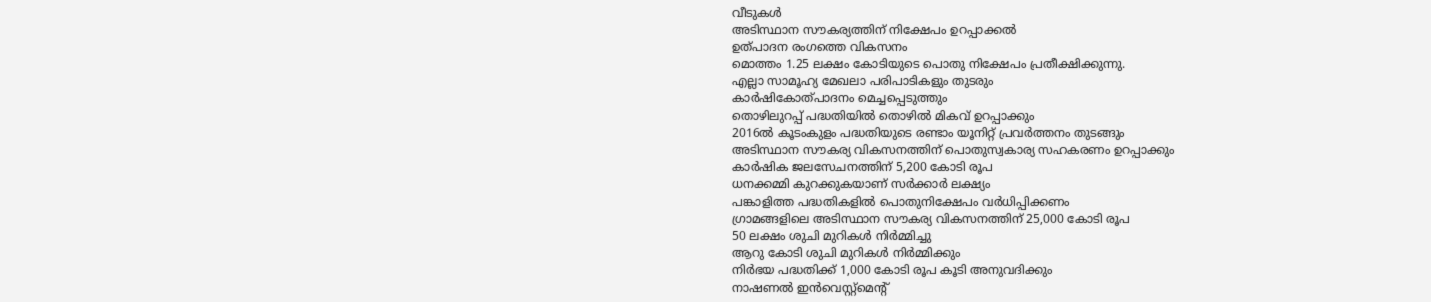വീടുകള്‍
അടിസ്ഥാന സൗകര്യത്തിന് നിക്ഷേപം ഉറപ്പാക്കല്‍
ഉത്പാദന രംഗത്തെ വികസനം
മൊത്തം 1.25 ലക്ഷം കോടിയുടെ പൊതു നിക്ഷേപം പ്രതീക്ഷിക്കുന്നു.
എല്ലാ സാമൂഹ്യ മേഖലാ പരിപാടികളും തുടരും
കാര്‍ഷികോത്പാദനം മെച്ചപ്പെടുത്തും
തൊഴിലുറപ്പ് പദ്ധതിയില്‍ തൊഴില്‍ മികവ് ഉറപ്പാക്കും
2016ല്‍ കൂടംകുളം പദ്ധതിയുടെ രണ്ടാം യൂനിറ്റ് പ്രവര്‍ത്തനം തുടങ്ങും
അടിസ്ഥാന സൗകര്യ വികസനത്തിന് പൊതുസ്വകാര്യ സഹകരണം ഉറപ്പാക്കും
കാര്‍ഷിക ജലസേചനത്തിന് 5,200 കോടി രൂപ
ധനക്കമ്മി കുറക്കുകയാണ് സര്‍ക്കാര്‍ ലക്ഷ്യം
പങ്കാളിത്ത പദ്ധതികളില്‍ പൊതുനിക്ഷേപം വര്‍ധിപ്പിക്കണം
ഗ്രാമങ്ങളിലെ അടിസ്ഥാന സൗകര്യ വികസനത്തിന് 25,000 കോടി രൂപ
50 ലക്ഷം ശുചി മുറികള്‍ നിര്‍മ്മിച്ചു
ആറു കോടി ശുചി മുറികള്‍ നിര്‍മ്മിക്കും
നിര്‍ഭയ പദ്ധതിക്ക് 1,000 കോടി രൂപ കൂടി അനുവദിക്കും
നാഷണല്‍ ഇന്‍വെസ്റ്റ്‌മെന്റ്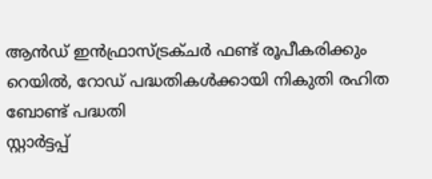ആന്‍ഡ് ഇന്‍ഫ്രാസ്ട്രക്ചര്‍ ഫണ്ട് രൂപീകരിക്കും
റെയില്‍, റോഡ് പദ്ധതികള്‍ക്കായി നികുതി രഹിത ബോണ്ട് പദ്ധതി
സ്റ്റാര്‍ട്ടപ്പ്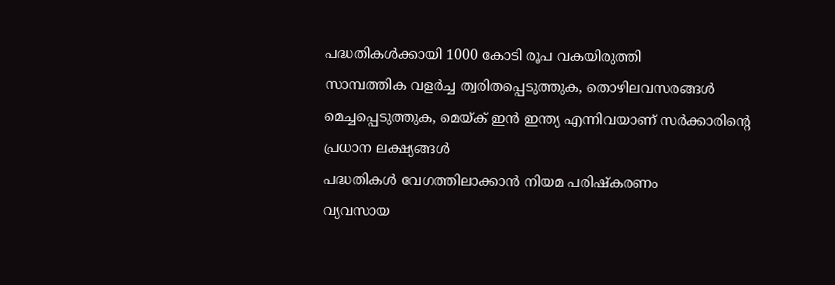പദ്ധതികള്‍ക്കായി 1000 കോടി രൂപ വകയിരുത്തി
സാമ്പത്തിക വളര്‍ച്ച ത്വരിതപ്പെടുത്തുക, തൊഴിലവസരങ്ങള്‍ മെച്ചപ്പെടുത്തുക, മെയ്ക് ഇന്‍ ഇന്ത്യ എന്നിവയാണ് സര്‍ക്കാരിന്റെ പ്രധാന ലക്ഷ്യങ്ങള്‍
പദ്ധതികള്‍ വേഗത്തിലാക്കാന്‍ നിയമ പരിഷ്‌കരണം
വ്യവസായ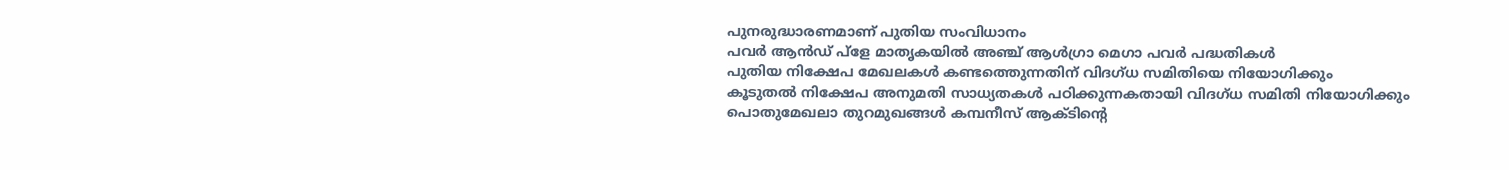പുനരുദ്ധാരണമാണ് പുതിയ സംവിധാനം
പവര്‍ ആന്‍ഡ് പ്‌ളേ മാതൃകയില്‍ അഞ്ച് ആള്‍ഗ്രാ മെഗാ പവര്‍ പദ്ധതികള്‍
പുതിയ നിക്ഷേപ മേഖലകള്‍ കണ്ടത്തെുന്നതിന് വിദഗ്ധ സമിതിയെ നിയോഗിക്കും
കൂടുതല്‍ നിക്ഷേപ അനുമതി സാധ്യതകള്‍ പഠിക്കുന്നകതായി വിദഗ്ധ സമിതി നിയോഗിക്കും
പൊതുമേഖലാ തുറമുഖങ്ങള്‍ കമ്പനീസ് ആക്ടിന്റെ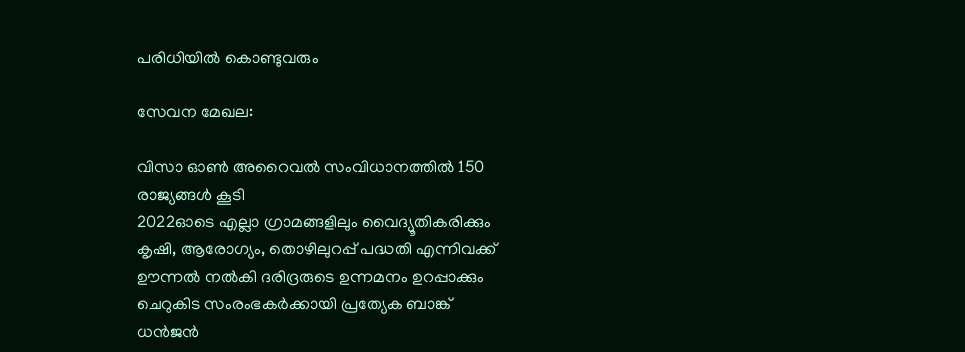പരിധിയില്‍ കൊണ്ടുവരും

സേവന മേഖല:

വിസാ ഓണ്‍ അറൈവല്‍ സംവിധാനത്തില്‍ 150 രാജ്യങ്ങള്‍ കൂടി
2022ഓടെ എല്ലാ ഗ്രാമങ്ങളിലും വൈദ്യൂതികരിക്കും
കൃഷി, ആരോഗ്യം, തൊഴിലുറപ്പ് പദ്ധതി എന്നിവക്ക് ഊന്നല്‍ നല്‍കി ദരിദ്രരുടെ ഉന്നമനം ഉറപ്പാക്കും
ചെറുകിട സംരംഭകര്‍ക്കായി പ്രത്യേക ബാങ്ക്
ധന്‍ജന്‍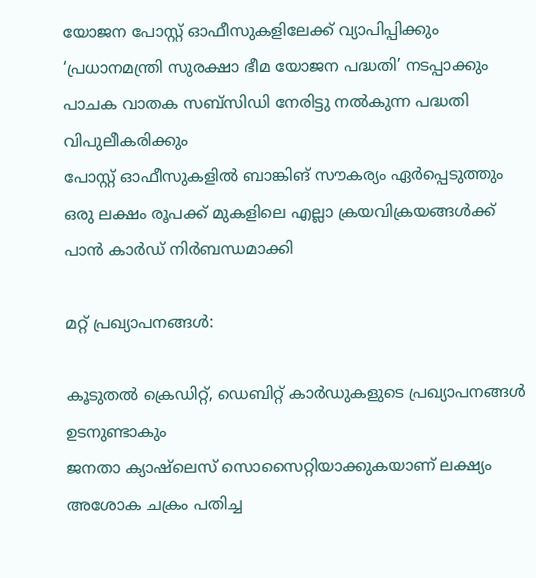യോജന പോസ്റ്റ് ഓഫീസുകളിലേക്ക് വ്യാപിപ്പിക്കും
‘പ്രധാനമന്ത്രി സുരക്ഷാ ഭീമ യോജന പദ്ധതി’ നടപ്പാക്കും
പാചക വാതക സബ്‌സിഡി നേരിട്ടു നല്‍കുന്ന പദ്ധതി വിപുലീകരിക്കും
പോസ്റ്റ് ഓഫീസുകളില്‍ ബാങ്കിങ് സൗകര്യം ഏര്‍പ്പെടുത്തും
ഒരു ലക്ഷം രൂപക്ക് മുകളിലെ എല്ലാ ക്രയവിക്രയങ്ങള്‍ക്ക് പാന്‍ കാര്‍ഡ് നിര്‍ബന്ധമാക്കി

മറ്റ് പ്രഖ്യാപനങ്ങള്‍:

കൂടുതല്‍ ക്രെഡിറ്റ്, ഡെബിറ്റ് കാര്‍ഡുകളുടെ പ്രഖ്യാപനങ്ങള്‍ ഉടനുണ്ടാകും
ജനതാ ക്യാഷ്‌ലെസ് സൊസൈറ്റിയാക്കുകയാണ് ലക്ഷ്യം
അശോക ചക്രം പതിച്ച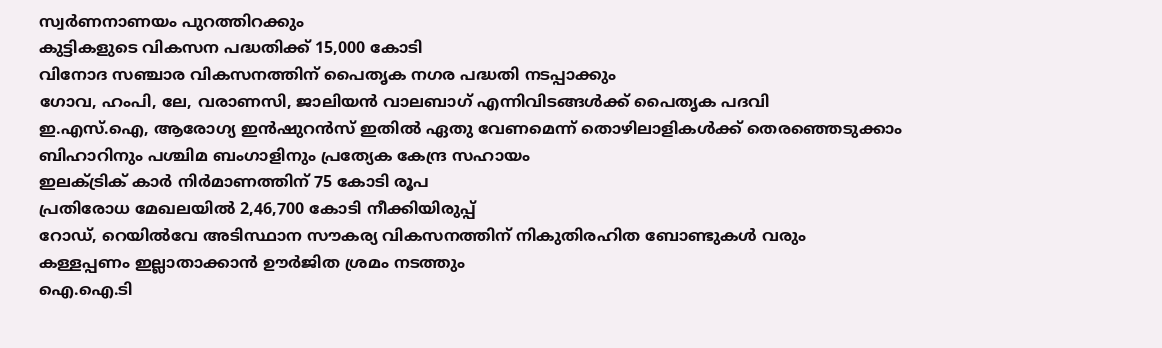സ്വര്‍ണനാണയം പുറത്തിറക്കും
കുട്ടികളുടെ വികസന പദ്ധതിക്ക് 15,000 കോടി
വിനോദ സഞ്ചാര വികസനത്തിന് പൈതൃക നഗര പദ്ധതി നടപ്പാക്കും
ഗോവ, ഹംപി, ലേ, വരാണസി, ജാലിയന്‍ വാലബാഗ് എന്നിവിടങ്ങള്‍ക്ക് പൈതൃക പദവി
ഇ.എസ്.ഐ, ആരോഗ്യ ഇന്‍ഷുറന്‍സ് ഇതില്‍ ഏതു വേണമെന്ന് തൊഴിലാളികള്‍ക്ക് തെരഞ്ഞെടുക്കാം
ബിഹാറിനും പശ്ചിമ ബംഗാളിനും പ്രത്യേക കേന്ദ്ര സഹായം
ഇലക്ട്രിക് കാര്‍ നിര്‍മാണത്തിന് 75 കോടി രൂപ
പ്രതിരോധ മേഖലയില്‍ 2,46,700 കോടി നീക്കിയിരുപ്പ്
റോഡ്, റെയില്‍വേ അടിസ്ഥാന സൗകര്യ വികസനത്തിന് നികുതിരഹിത ബോണ്ടുകള്‍ വരും
കള്ളപ്പണം ഇല്ലാതാക്കാന്‍ ഊര്‍ജിത ശ്രമം നടത്തും
ഐ.ഐ.ടി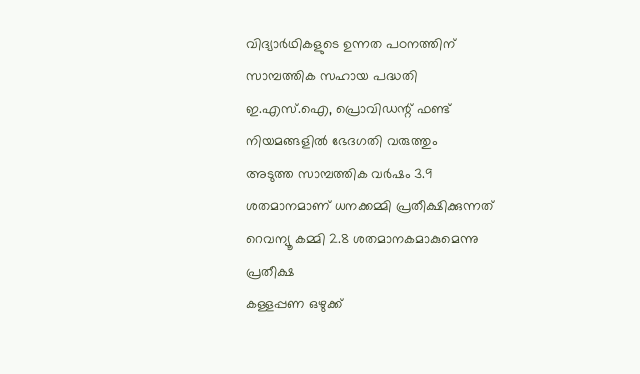വിദ്യാര്‍ഥികളുടെ ഉന്നത പഠനത്തിന് സാമ്പത്തിക സഹായ പദ്ധതി
ഇ.എസ്.ഐ, പ്രൊവിഡന്റ് ഫണ്ട് നിയമങ്ങളില്‍ ഭേദഗതി വരുത്തും
അടുത്ത സാമ്പത്തിക വര്‍ഷം 3.9 ശതമാനമാണ് ധനക്കമ്മി പ്രതീക്ഷിക്കുന്നത്
റെവന്യൂ കമ്മി 2.8 ശതമാനകമാകുമെന്നു പ്രതീക്ഷ
കള്ളപ്പണ ഒഴുക്ക്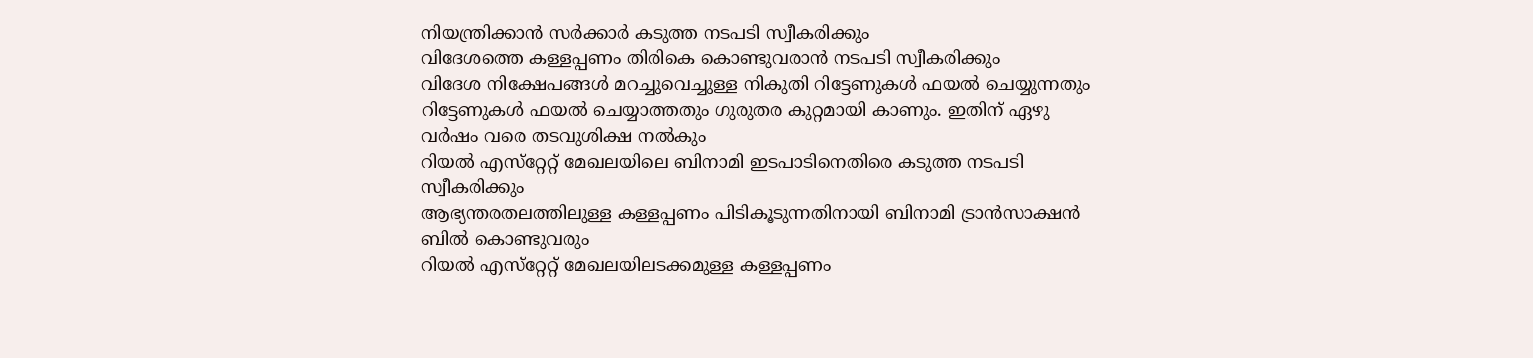നിയന്ത്രിക്കാന്‍ സര്‍ക്കാര്‍ കടുത്ത നടപടി സ്വീകരിക്കും
വിദേശത്തെ കള്ളപ്പണം തിരികെ കൊണ്ടുവരാന്‍ നടപടി സ്വീകരിക്കും
വിദേശ നിക്ഷേപങ്ങള്‍ മറച്ചുവെച്ചുള്ള നികുതി റിട്ടേണുകള്‍ ഫയല്‍ ചെയ്യുന്നതും റിട്ടേണുകള്‍ ഫയല്‍ ചെയ്യാത്തതും ഗുരുതര കുറ്റമായി കാണും. ഇതിന് ഏഴു വര്‍ഷം വരെ തടവുശിക്ഷ നല്‍കും
റിയല്‍ എസ്‌റ്റേറ്റ് മേഖലയിലെ ബിനാമി ഇടപാടിനെതിരെ കടുത്ത നടപടി സ്വീകരിക്കും
ആഭ്യന്തരതലത്തിലുള്ള കള്ളപ്പണം പിടികൂടുന്നതിനായി ബിനാമി ട്രാന്‍സാക്ഷന്‍ ബില്‍ കൊണ്ടുവരും
റിയല്‍ എസ്‌റ്റേറ്റ് മേഖലയിലടക്കമുള്ള കള്ളപ്പണം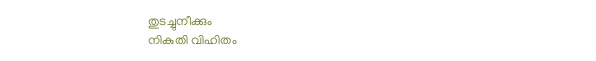തുടച്ചുനീക്കും
നികുതി വിഹിതം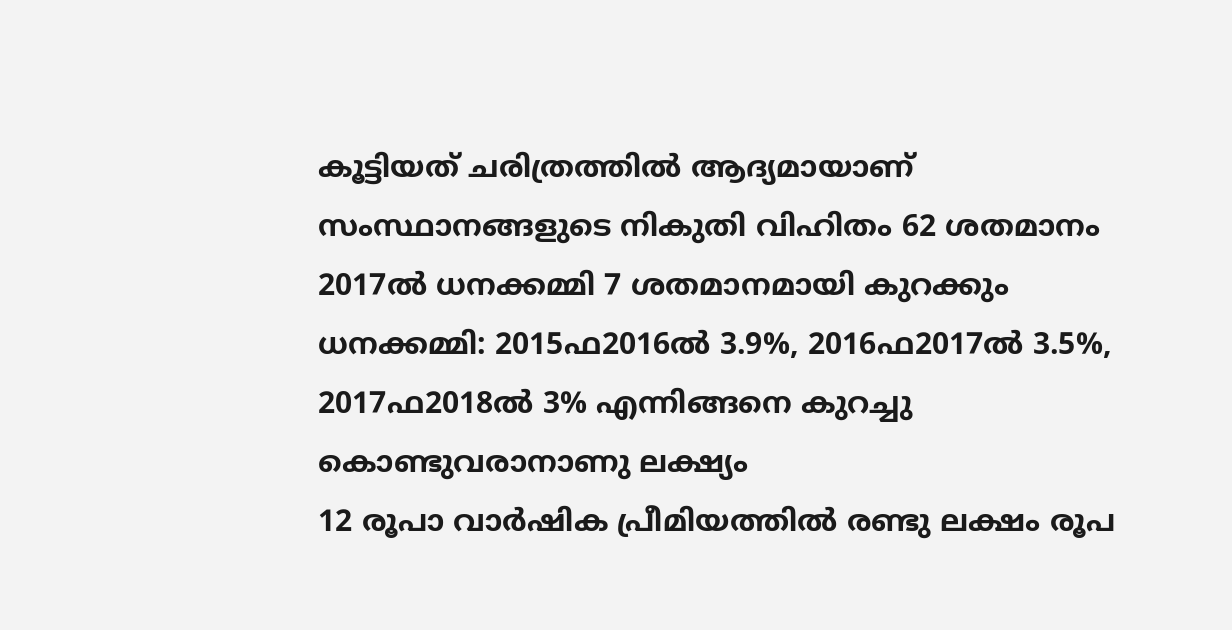കൂട്ടിയത് ചരിത്രത്തില്‍ ആദ്യമായാണ്
സംസ്ഥാനങ്ങളുടെ നികുതി വിഹിതം 62 ശതമാനം
2017ല്‍ ധനക്കമ്മി 7 ശതമാനമായി കുറക്കും
ധനക്കമ്മി: 2015ഫ2016ല്‍ 3.9%, 2016ഫ2017ല്‍ 3.5%, 2017ഫ2018ല്‍ 3% എന്നിങ്ങനെ കുറച്ചു കൊണ്ടുവരാനാണു ലക്ഷ്യം
12 രൂപാ വാര്‍ഷിക പ്രീമിയത്തില്‍ രണ്ടു ലക്ഷം രൂപ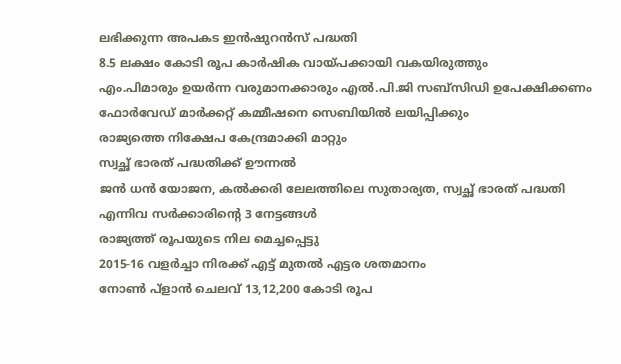ലഭിക്കുന്ന അപകട ഇന്‍ഷുറന്‍സ് പദ്ധതി
8.5 ലക്ഷം കോടി രൂപ കാര്‍ഷിക വായ്പക്കായി വകയിരുത്തും
എം.പിമാരും ഉയര്‍ന്ന വരുമാനക്കാരും എല്‍.പി.ജി സബ്‌സിഡി ഉപേക്ഷിക്കണം
ഫോര്‍വേഡ് മാര്‍ക്കറ്റ് കമ്മീഷനെ സെബിയില്‍ ലയിപ്പിക്കും
രാജ്യത്തെ നിക്ഷേപ കേന്ദ്രമാക്കി മാറ്റും
സ്വച്ഛ് ഭാരത് പദ്ധതിക്ക് ഊന്നല്‍
ജന്‍ ധന്‍ യോജന, കല്‍ക്കരി ലേലത്തിലെ സുതാര്യത, സ്വച്ഛ് ഭാരത് പദ്ധതി എന്നിവ സര്‍ക്കാരിന്റെ 3 നേട്ടങ്ങള്‍
രാജ്യത്ത് രൂപയുടെ നില മെച്ചപ്പെട്ടു
2015-16 വളര്‍ച്ചാ നിരക്ക് എട്ട് മുതല്‍ എട്ടര ശതമാനം
നോണ്‍ പ്‌ളാന്‍ ചെലവ് 13,12,200 കോടി രൂപ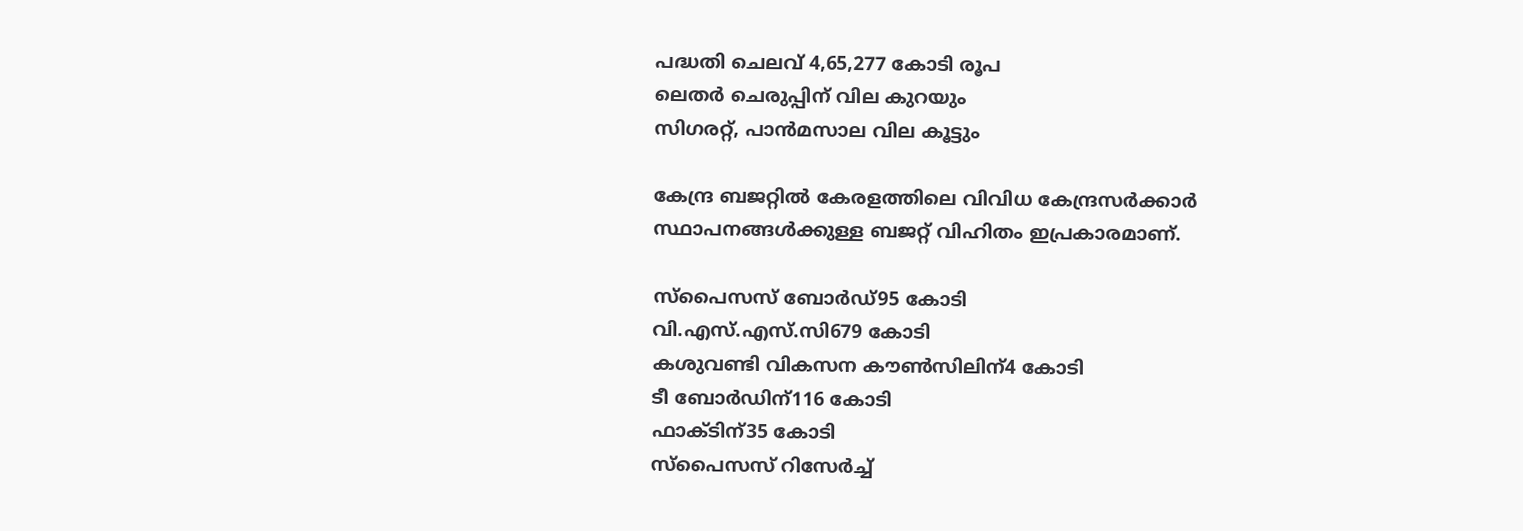പദ്ധതി ചെലവ് 4,65,277 കോടി രൂപ
ലെതര്‍ ചെരുപ്പിന് വില കുറയും
സിഗരറ്റ്, പാന്‍മസാല വില കൂട്ടും

കേന്ദ്ര ബജറ്റില്‍ കേരളത്തിലെ വിവിധ കേന്ദ്രസര്‍ക്കാര്‍ സ്ഥാപനങ്ങള്‍ക്കുള്ള ബജറ്റ് വിഹിതം ഇപ്രകാരമാണ്.

സ്‌പൈസസ് ബോര്‍ഡ്95 കോടി
വി.എസ്.എസ്.സി679 കോടി
കശുവണ്ടി വികസന കൗണ്‍സിലിന്4 കോടി
ടീ ബോര്‍ഡിന്116 കോടി
ഫാക്ടിന്35 കോടി
സ്‌പൈസസ് റിസേര്‍ച്ച്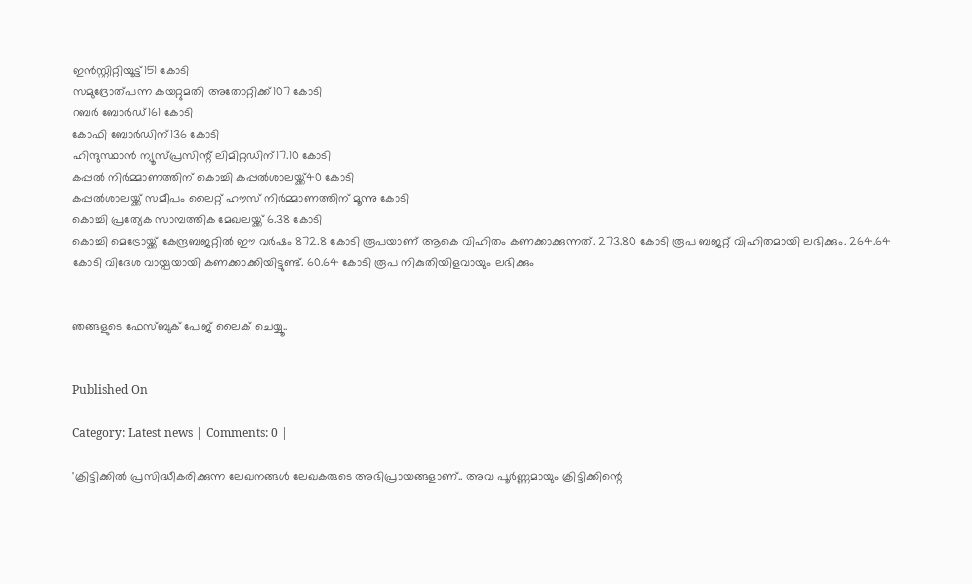ഇന്‍സ്റ്റിറ്റിയൂട്ട്151 കോടി
സമുദ്രോത്പന്ന കയറ്റുമതി അതോറ്റിക്ക്107 കോടി
റബര്‍ ബോര്‍ഡ്161 കോടി
കോഫി ബോര്‍ഡിന്136 കോടി
ഹിന്ദുസ്ഥാന്‍ ന്യൂസ്പ്രസിന്റ് ലിമിറ്റഡിന്17.10 കോടി
കപ്പല്‍ നിര്‍മ്മാണത്തിന് കൊച്ചി കപ്പല്‍ശാലയ്ക്ക്40 കോടി
കപ്പല്‍ശാലയ്ക്ക് സമീപം ലൈറ്റ് ഹൗസ് നിര്‍മ്മാണത്തിന് മൂന്നു കോടി
കൊച്ചി പ്രത്യേക സാമ്പത്തിക മേഖലയ്ക്ക് 6.38 കോടി
കൊച്ചി മെട്രോയ്ക്ക് കേന്ദ്രബജറ്റില്‍ ഈ വര്‍ഷം 872.8 കോടി രൂപയാണ് ആകെ വിഹിതം കണക്കാക്കുന്നത്. 273.80 കോടി രൂപ ബജറ്റ് വിഹിതമായി ലഭിക്കും. 264.64 കോടി വിദേശ വായ്പയായി കണക്കാക്കിയിട്ടുണ്ട്. 60.64 കോടി രൂപ നികുതിയിളവായും ലഭിക്കും


ഞങ്ങളുടെ ഫേസ്ബുക് പേജ് ലൈക് ചെയ്യൂ..


Published On

Category: Latest news | Comments: 0 |

'ക്രിട്ടിക്കില്‍ പ്രസിദ്ധീകരിക്കുന്ന ലേഖനങ്ങള്‍ ലേഖകരുടെ അഭിപ്രായങ്ങളാണ്.. അവ പൂര്‍ണ്ണമായും ക്രിട്ടിക്കിന്റെ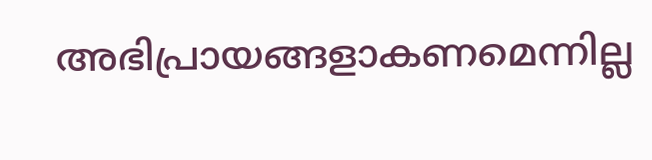അഭിപ്രായങ്ങളാകണമെന്നില്ല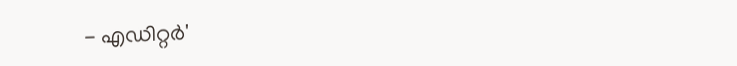- എഡിറ്റര്‍'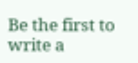Be the first to write a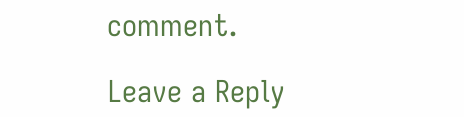comment.

Leave a Reply